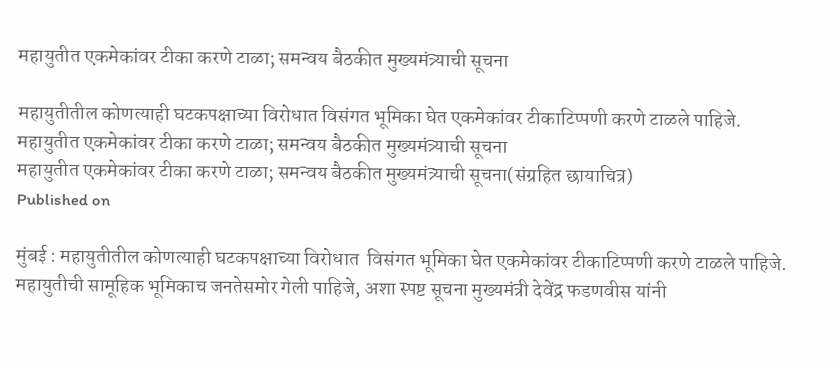महायुतीत एकमेकांवर टीका करणे टाळा; समन्वय बैठकीत मुख्यमंत्र्याची सूचना

महायुतीतील कोणत्याही घटकपक्षाच्या विरोधात विसंगत भूमिका घेत एकमेकांवर टीकाटिप्पणी करणे टाळले पाहिजे.
महायुतीत एकमेकांवर टीका करणे टाळा; समन्वय बैठकीत मुख्यमंत्र्याची सूचना
महायुतीत एकमेकांवर टीका करणे टाळा; समन्वय बैठकीत मुख्यमंत्र्याची सूचना(संग्रहित छायाचित्र)
Published on

मुंबई : महायुतीतील कोणत्याही घटकपक्षाच्या विरोधात  विसंगत भूमिका घेत एकमेकांवर टीकाटिप्पणी करणे टाळले पाहिजे. महायुतीची सामूहिक भूमिकाच जनतेसमोर गेली पाहिजे, अशा स्पष्ट सूचना मुख्यमंत्री देवेंद्र फडणवीस यांनी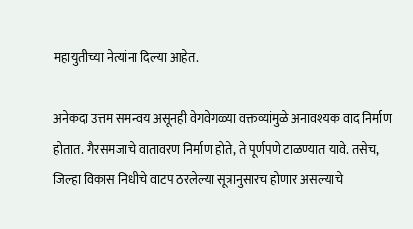महायुतीच्या नेत्यांना दिल्या आहेत.

अनेकदा उत्तम समन्वय असूनही वेगवेगळ्या वक्तव्यांमुळे अनावश्यक वाद निर्माण होतात. गैरसमजाचे वातावरण निर्माण होते, ते पूर्णपणे टाळण्यात यावे. तसेच, जिल्हा विकास निधीचे वाटप ठरलेल्या सूत्रानुसारच होणार असल्याचे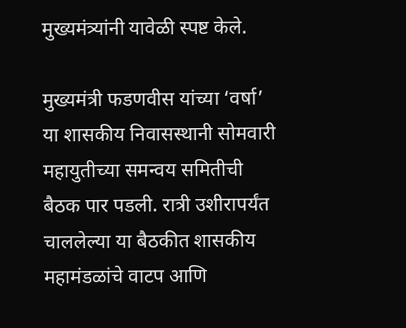मुख्यमंत्र्यांनी यावेळी स्पष्ट केले.

मुख्यमंत्री फडणवीस यांच्या ‘वर्षा’ या शासकीय निवासस्थानी सोमवारी महायुतीच्या समन्वय समितीची  बैठक पार पडली. रात्री उशीरापर्यंत चाललेल्या या बैठकीत शासकीय  महामंडळांचे वाटप आणि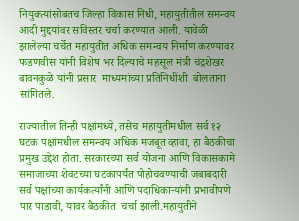नियुक्त्यांसोबतच जिल्हा विकास निधी, महायुतीतील समन्वय आदी मुद्दयांवर सविस्तर चर्चा करण्यात आली. यावेळी झालेल्या चर्चेत महायुतीत अधिक समन्वय निर्माण करण्यावर फडणवीस यांनी विशेष भर दिल्याचे महसूल मंत्री चंद्रशेखर बावनकुळे यांनी प्रसार  माध्यमांच्या प्रतिनिधींशी  बोलताना सांगितले.

राज्यातील तिन्ही पक्षांमध्ये, तसेच महायुतीमधील सर्व १२ घटक पक्षांमधील समन्वय अधिक मजबूत व्हावा, हा बैठकीचा प्रमुख उद्देश होता. सरकारच्या सर्व योजना आणि विकासकामे समाजाच्या शेवटच्या घटकापर्यंत पोहोचवण्याची जबाबदारी सर्व पक्षांच्या कार्यकर्त्यांनी आणि पदाधिकाऱ्यांनी प्रभावीपणे पार पाडावी, यावर बैठकीत  चर्चा झाली.महायुतीने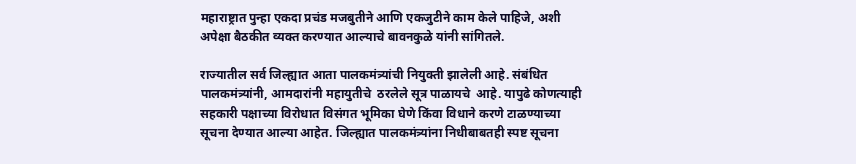महाराष्ट्रात पुन्हा एकदा प्रचंड मजबुतीने आणि एकजुटीने काम केले पाहिजे, अशी अपेक्षा बैठकीत व्यक्त करण्यात आल्याचे बावनकुळे यांनी सांगितले.

राज्यातील सर्व जिल्ह्यात आता पालकमंत्र्यांची नियुक्ती झालेली आहे. संबंधित पालकमंत्र्यांनी, आमदारांनी महायुतीचे  ठरलेले सूत्र पाळायचे  आहे. यापुढे कोणत्याही सहकारी पक्षाच्या विरोधात विसंगत भूमिका घेणे किंवा विधाने करणे टाळण्याच्या सूचना देण्यात आल्या आहेत. जिल्ह्यात पालकमंत्र्यांना निधीबाबतही स्पष्ट सूचना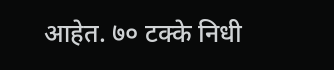आहेत. ७० टक्के निधी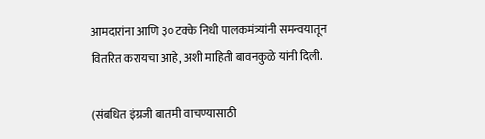आमदारांना आणि ३० टक्के निधी पालकमंत्र्यांनी समन्वयातून वितरित करायचा आहे, अशी माहिती बावनकुळे यांनी दिली.

(संबधित इंग्रजी बातमी वाचण्यासाठी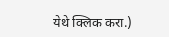येथे क्लिक करा.)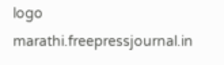logo
marathi.freepressjournal.in